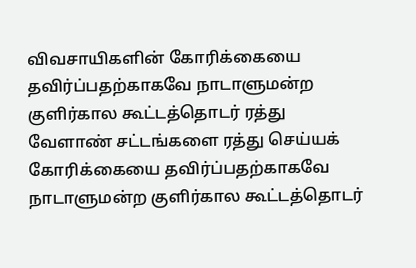விவசாயிகளின் கோரிக்கையை தவிர்ப்பதற்காகவே நாடாளுமன்ற குளிர்கால கூட்டத்தொடர் ரத்து
வேளாண் சட்டங்களை ரத்து செய்யக் கோரிக்கையை தவிர்ப்பதற்காகவே நாடாளுமன்ற குளிர்கால கூட்டத்தொடர்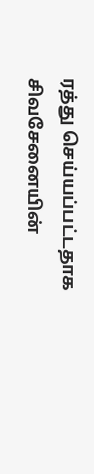ரத்து செய்யப்பட்டதாக சிவசேனையின்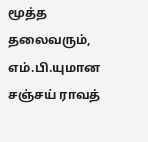மூத்த தலைவரும், எம்.பி.யுமான சஞ்சய் ராவத்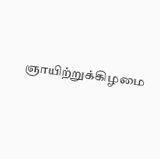ஞாயிற்றுக்கிழமை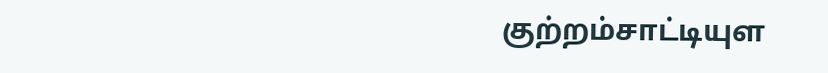குற்றம்சாட்டியுள